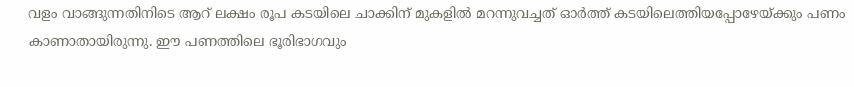വളം വാങ്ങുന്നതിനിടെ ആറ് ലക്ഷം രൂപ കടയിലെ ചാക്കിന് മുകളില്‍ മറന്നുവച്ചത് ഓര്‍ത്ത് കടയിലെത്തിയപ്പോഴേയ്ക്കും പണം കാണാതായിരുന്നു. ഈ പണത്തിലെ ഭൂരിഭാഗവും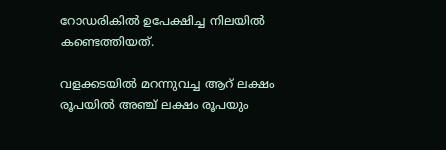റോഡരികില്‍ ഉപേക്ഷിച്ച നിലയില്‍ കണ്ടെത്തിയത്.

വളക്കടയില്‍ മറന്നുവച്ച ആറ് ലക്ഷം രൂപയില്‍ അഞ്ച് ലക്ഷം രൂപയും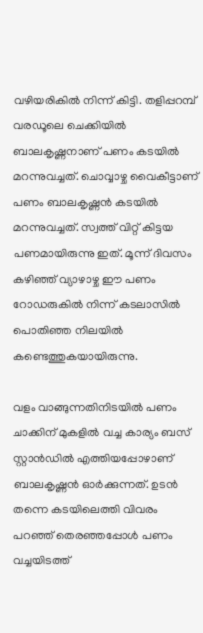വഴിയരികില്‍ നിന്ന് കിട്ടി. തളിപ്പറമ്പ് വരഡൂലെ ചെക്കിയില്‍ ബാലകൃഷ്ണനാണ് പണം കടയില്‍ മറന്നുവച്ചത്. ചൊവ്വാഴ്ച വൈകീട്ടാണ് പണം ബാലകൃഷ്ണന്‍ കടയില്‍ മറന്നുവച്ചത്. സ്വത്ത് വിറ്റ് കിട്ടയ പണമായിരുന്നു ഇത്. മൂന്ന് ദിവസം കഴിഞ്ഞ് വ്യാഴാഴ്ച ഈ പണം റോഡരുകില്‍ നിന്ന് കടലാസില്‍ പൊതിഞ്ഞ നിലയില്‍ കണ്ടെത്തുകയായിരുന്നു.

വളം വാങ്ങുന്നതിനിടയില്‍ പണം ചാക്കിന് മുകളില്‍ വച്ച കാര്യം ബസ് സ്റ്റാന്‍ഡില്‍ എത്തിയപ്പോഴാണ് ബാലകൃഷ്ണന്‍ ഓര്‍ക്കുന്നത്. ഉടന്‍ തന്നെ കടയിലെത്തി വിവരം പറഞ്ഞ് തെരഞ്ഞപ്പോള്‍ പണം വച്ചയിടത്ത്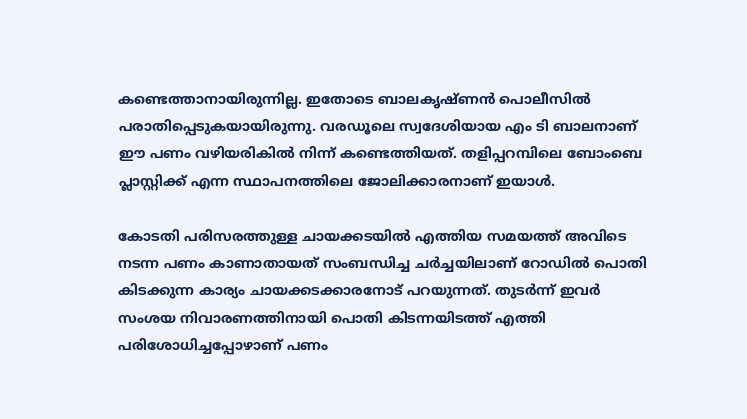കണ്ടെത്താനായിരുന്നില്ല. ഇതോടെ ബാലകൃഷ്ണന്‍ പൊലീസില്‍ പരാതിപ്പെടുകയായിരുന്നു. വരഡൂലെ സ്വദേശിയായ എം ടി ബാലനാണ് ഈ പണം വഴിയരികില്‍ നിന്ന് കണ്ടെത്തിയത്. തളിപ്പറമ്പിലെ ബോംബെ പ്ലാസ്റ്റിക്ക് എന്ന സ്ഥാപനത്തിലെ ജോലിക്കാരനാണ് ഇയാള്‍.

കോടതി പരിസരത്തുള്ള ചായക്കടയില്‍ എത്തിയ സമയത്ത് അവിടെ നടന്ന പണം കാണാതായത് സംബന്ധിച്ച ചര്‍ച്ചയിലാണ് റോഡില്‍ പൊതി കിടക്കുന്ന കാര്യം ചായക്കടക്കാരനോട് പറയുന്നത്. തുടര്‍ന്ന് ഇവര്‍ സംശയ നിവാരണത്തിനായി പൊതി കിടന്നയിടത്ത് എത്തി പരിശോധിച്ചപ്പോഴാണ് പണം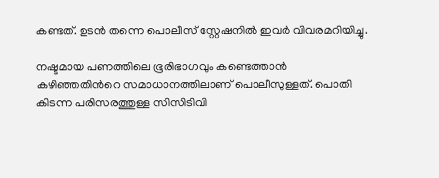കണ്ടത്. ഉടന്‍ തന്നെ പൊലീസ് സ്റ്റേഷനില്‍ ഇവര്‍ വിവരമറിയിച്ചു.

നഷ്ടമായ പണത്തിലെ ഭൂരിഭാഗവും കണ്ടെത്താന്‍ കഴിഞ്ഞതിന്‍റെ സമാധാനത്തിലാണ് പൊലീസുള്ളത്. പൊതി കിടന്ന പരിസരത്തുള്ള സിസിടിവി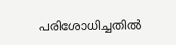പരിശോധിച്ചതില്‍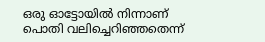ഒരു ഓട്ടോയില്‍ നിന്നാണ് പൊതി വലിച്ചെറിഞ്ഞതെന്ന്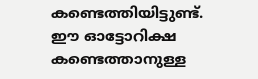കണ്ടെത്തിയിട്ടുണ്ട്. ഈ ഓട്ടോറിക്ഷ കണ്ടെത്താനുള്ള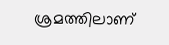ശ്രമത്തിലാണ്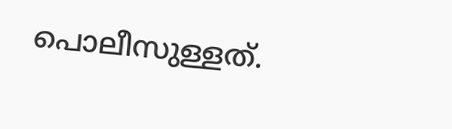പൊലീസുള്ളത്.